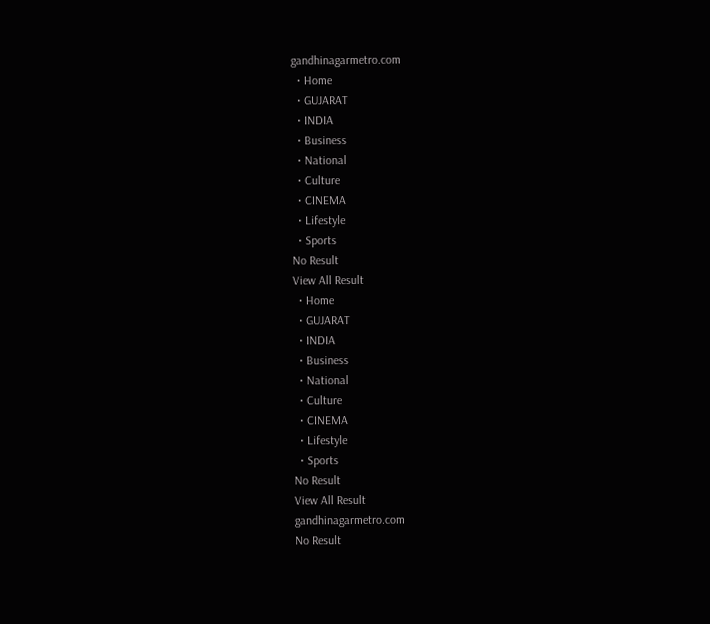gandhinagarmetro.com
  • Home
  • GUJARAT
  • INDIA
  • Business
  • National
  • Culture
  • CINEMA
  • Lifestyle
  • Sports
No Result
View All Result
  • Home
  • GUJARAT
  • INDIA
  • Business
  • National
  • Culture
  • CINEMA
  • Lifestyle
  • Sports
No Result
View All Result
gandhinagarmetro.com
No Result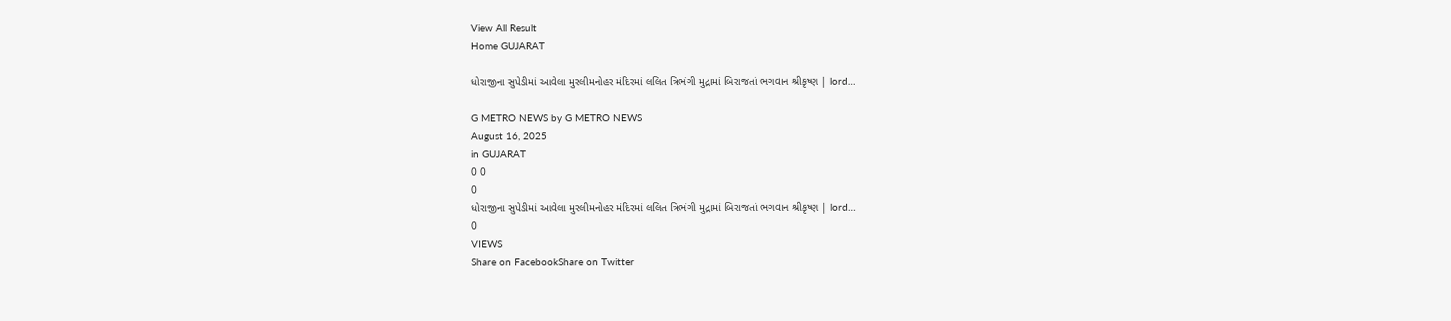View All Result
Home GUJARAT

ધોરાજીના સુપેડીમાં આવેલા મુરલીમનોહર મંદિરમાં લલિત ત્રિભંગી મુદ્રામાં બિરાજતાં ભગવાન શ્રીકૃષ્ણ | lord…

G METRO NEWS by G METRO NEWS
August 16, 2025
in GUJARAT
0 0
0
ધોરાજીના સુપેડીમાં આવેલા મુરલીમનોહર મંદિરમાં લલિત ત્રિભંગી મુદ્રામાં બિરાજતાં ભગવાન શ્રીકૃષ્ણ | lord…
0
VIEWS
Share on FacebookShare on Twitter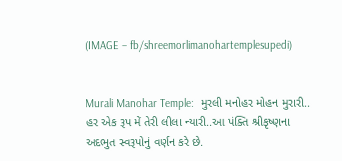(IMAGE – fb/shreemorlimanohartemplesupedi)


Murali Manohar Temple:  મુરલી મનોહર મોહન મુરારી.. હર એક રૂપ મેં તેરી લીલા ન્યારી..આ પંક્તિ શ્રીકૃષ્ણના અદભુત સ્વરૂપોનું વર્ણન કરે છે.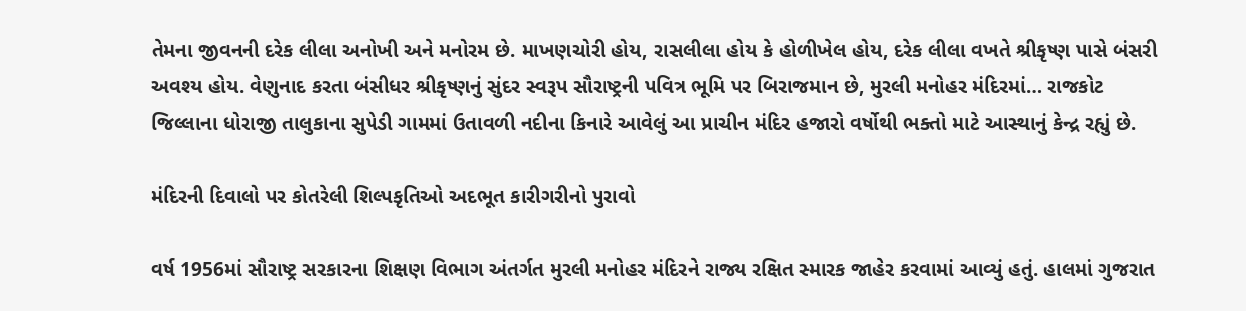તેમના જીવનની દરેક લીલા અનોખી અને મનોરમ છે. માખણચોરી હોય, રાસલીલા હોય કે હોળીખેલ હોય, દરેક લીલા વખતે શ્રીકૃષ્ણ પાસે બંસરી અવશ્ય હોય. વેણુનાદ કરતા બંસીધર શ્રીકૃષ્ણનું સુંદર સ્વરૂપ સૌરાષ્ટ્રની પવિત્ર ભૂમિ પર બિરાજમાન છે, મુરલી મનોહર મંદિરમાં… રાજકોટ જિલ્લાના ધોરાજી તાલુકાના સુપેડી ગામમાં ઉતાવળી નદીના કિનારે આવેલું આ પ્રાચીન મંદિર હજારો વર્ષોથી ભક્તો માટે આસ્થાનું કેન્દ્ર રહ્યું છે.

મંદિરની દિવાલો પર કોતરેલી શિલ્પકૃતિઓ અદભૂત કારીગરીનો પુરાવો

વર્ષ 1956માં સૌરાષ્ટ્ર સરકારના શિક્ષણ વિભાગ અંતર્ગત મુરલી મનોહર મંદિરને રાજ્ય રક્ષિત સ્મારક જાહેર કરવામાં આવ્યું હતું. હાલમાં ગુજરાત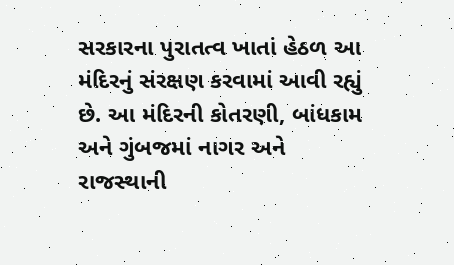સરકારના પુરાતત્વ ખાતાં હેઠળ આ મંદિરનું સંરક્ષણ કરવામાં આવી રહ્યું છે. આ મંદિરની કોતરણી, બાંધકામ અને ગુંબજમાં નાગર અને રાજસ્થાની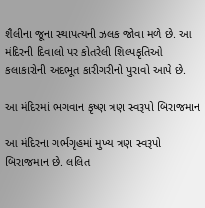શૈલીના જૂના સ્થાપત્યની ઝલક જોવા મળે છે. આ મંદિરની દિવાલો પર કોતરેલી શિલ્પકૃતિઓ કલાકારોની અદભૂત કારીગરીનો પુરાવો આપે છે.

આ મંદિરમાં ભગવાન કૃષ્ણ ત્રણ સ્વરૂપો બિરાજમાન

આ મંદિરના ગર્ભગૃહમાં મુખ્ય ત્રણ સ્વરૂપો બિરાજમાન છે. લલિત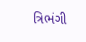ત્રિભંગી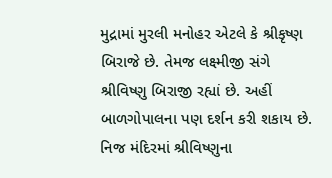મુદ્રામાં મુરલી મનોહર એટલે કે શ્રીકૃષ્ણ બિરાજે છે. તેમજ લક્ષ્મીજી સંગે શ્રીવિષ્ણુ બિરાજી રહ્યાં છે. અહીં બાળગોપાલના પણ દર્શન કરી શકાય છે. નિજ મંદિરમાં શ્રીવિષ્ણુના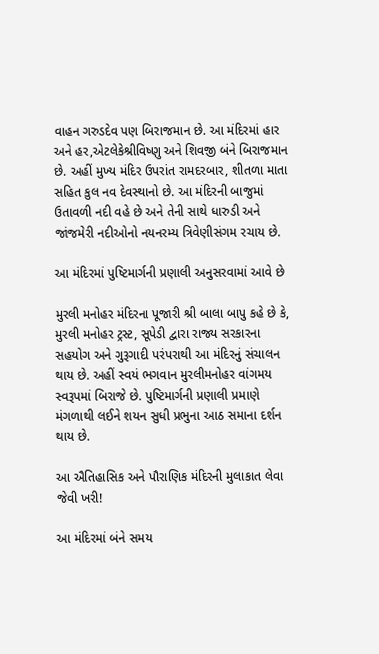વાહન ગરુડદેવ પણ બિરાજમાન છે. આ મંદિરમાં હાર અને હર,એટલેકેશ્રીવિષ્ણુ અને શિવજી બંને બિરાજમાન છે. અહીં મુખ્ય મંદિર ઉપરાંત રામદરબાર, શીતળા માતા સહિત કુલ નવ દેવસ્થાનો છે. આ મંદિરની બાજુમાં ઉતાવળી નદી વહે છે અને તેની સાથે ધારુડી અને જાંજમેરી નદીઓનો નયનરમ્ય ત્રિવેણીસંગમ રચાય છે.

આ મંદિરમાં પુષ્ટિમાર્ગની પ્રણાલી અનુસરવામાં આવે છે

મુરલી મનોહર મંદિરના પૂજારી શ્રી બાલા બાપુ કહે છે કે, મુરલી મનોહર ટ્રસ્ટ, સૂપેડી દ્વારા રાજ્ય સરકારના સહયોગ અને ગુરૂગાદી પરંપરાથી આ મંદિરનું સંચાલન થાય છે. અહીં સ્વયં ભગવાન મુરલીમનોહર વાંગમય સ્વરૂપમાં બિરાજે છે. પુષ્ટિમાર્ગની પ્રણાલી પ્રમાણે મંગળાથી લઈને શયન સુધી પ્રભુના આઠ સમાના દર્શન થાય છે.

આ ઐતિહાસિક અને પૌરાણિક મંદિરની મુલાકાત લેવા જેવી ખરી!

આ મંદિરમાં બંને સમય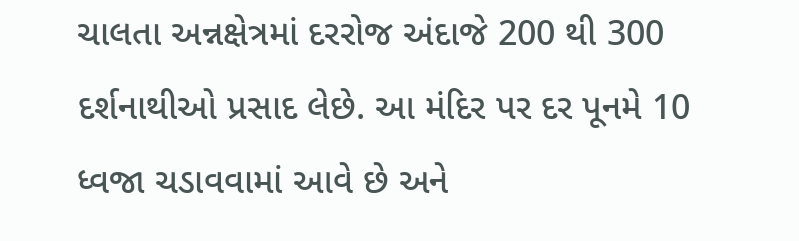ચાલતા અન્નક્ષેત્રમાં દરરોજ અંદાજે 200 થી 300 દર્શનાથીઓ પ્રસાદ લેછે. આ મંદિર પર દર પૂનમે 10 ધ્વજા ચડાવવામાં આવે છે અને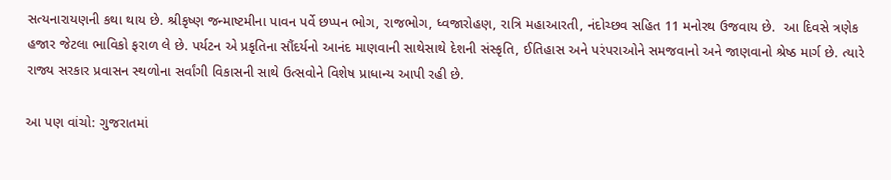સત્યનારાયણની કથા થાય છે. શ્રીકૃષ્ણ જન્માષ્ટમીના પાવન પર્વે છપ્પન ભોગ, રાજભોગ, ધ્વજારોહણ, રાત્રિ મહાઆરતી, નંદોચ્છવ સહિત 11 મનોરથ ઉજવાય છે.  આ દિવસે ત્રણેક હજાર જેટલા ભાવિકો ફરાળ લે છે. પર્યટન એ પ્રકૃતિના સૌંદર્યનો આનંદ માણવાની સાથેસાથે દેશની સંસ્કૃતિ, ઈતિહાસ અને પરંપરાઓને સમજવાનો અને જાણવાનો શ્રેષ્ઠ માર્ગ છે. ત્યારે રાજ્ય સરકાર પ્રવાસન સ્થળોના સર્વાંગી વિકાસની સાથે ઉત્સવોને વિશેષ પ્રાધાન્ય આપી રહી છે.

આ પણ વાંચો: ગુજરાતમાં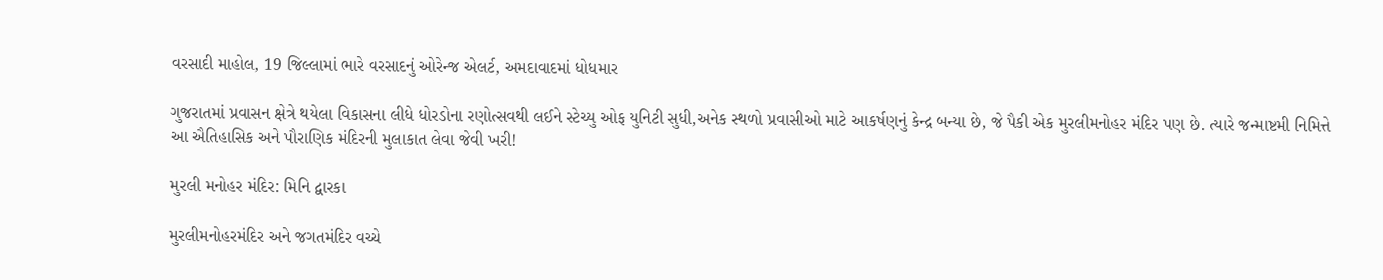વરસાદી માહોલ, 19 જિલ્લામાં ભારે વરસાદનું ઓરેન્જ એલર્ટ, અમદાવાદમાં ધોધમાર

ગુજરાતમાં પ્રવાસન ક્ષેત્રે થયેલા વિકાસના લીધે ધોરડોના રણોત્સવથી લઈને સ્ટેચ્યુ ઓફ યુનિટી સુધી,અનેક સ્થળો પ્રવાસીઓ માટે આકર્ષણનું કેન્દ્ર બન્યા છે, જે પૈકી એક મુરલીમનોહર મંદિર પણ છે. ત્યારે જન્માષ્ટમી નિમિત્તે આ ઐતિહાસિક અને પૌરાણિક મંદિરની મુલાકાત લેવા જેવી ખરી!

મુરલી મનોહર મંદિર: મિનિ દ્વારકા

મુરલીમનોહરમંદિર અને જગતમંદિર વચ્ચે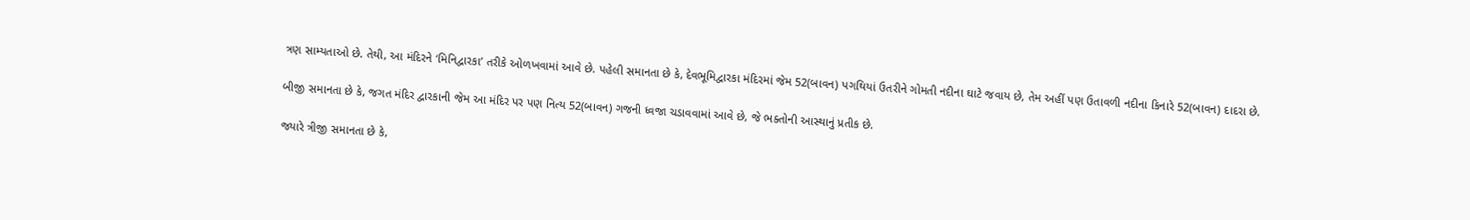ત્રણ સામ્યતાઓ છે. તેથી, આ મંદિરને ‘મિનિદ્વારકા’ તરીકે ઓળખવામાં આવે છે. પહેલી સમાનતા છે કે, દેવભૂમિદ્વારકા મંદિરમાં જેમ 52(બાવન) પગથિયાં ઉતરીને ગોમતી નદીના ઘાટે જવાય છે, તેમ અહીં પણ ઉતાવળી નદીના કિનારે 52(બાવન) દાદરા છે.

બીજી સમાનતા છે કે, જગત મંદિર દ્વારકાની જેમ આ મંદિર પર પણ નિત્ય 52(બાવન) ગજની ધ્વજા ચડાવવામાં આવે છે, જે ભક્તોની આસ્થાનું પ્રતીક છે.

જ્યારે ત્રીજી સમાનતા છે કે,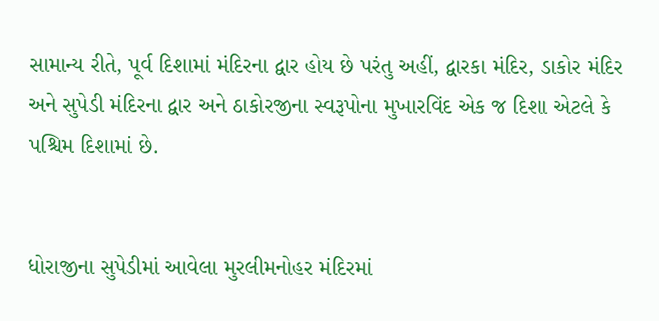સામાન્ય રીતે, પૂર્વ દિશામાં મંદિરના દ્વાર હોય છે પરંતુ અહીં, દ્વારકા મંદિર, ડાકોર મંદિર અને સુપેડી મંદિરના દ્વાર અને ઠાકોરજીના સ્વરૂપોના મુખારવિંદ એક જ દિશા એટલે કે પશ્ચિમ દિશામાં છે.


ધોરાજીના સુપેડીમાં આવેલા મુરલીમનોહર મંદિરમાં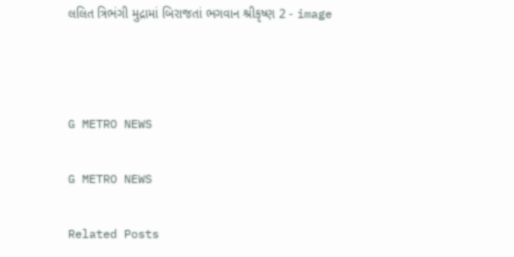લલિત ત્રિભંગી મુદ્રામાં બિરાજતાં ભગવાન શ્રીકૃષ્ણ 2 - image



G METRO NEWS

G METRO NEWS

Related Posts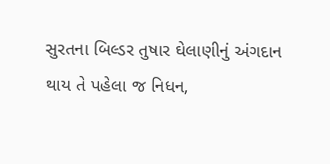સુરતના બિલ્ડર તુષાર ઘેલાણીનું અંગદાન થાય તે પહેલા જ નિધન,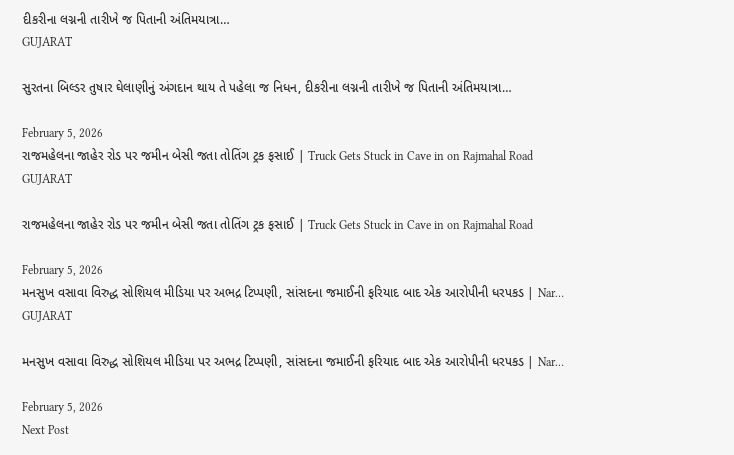દીકરીના લગ્નની તારીખે જ પિતાની અંતિમયાત્રા…
GUJARAT

સુરતના બિલ્ડર તુષાર ઘેલાણીનું અંગદાન થાય તે પહેલા જ નિધન, દીકરીના લગ્નની તારીખે જ પિતાની અંતિમયાત્રા…

February 5, 2026
રાજમહેલના જાહેર રોડ પર જમીન બેસી જતા તોતિંગ ટ્રક ફસાઈ | Truck Gets Stuck in Cave in on Rajmahal Road
GUJARAT

રાજમહેલના જાહેર રોડ પર જમીન બેસી જતા તોતિંગ ટ્રક ફસાઈ | Truck Gets Stuck in Cave in on Rajmahal Road

February 5, 2026
મનસુખ વસાવા વિરુદ્ધ સોશિયલ મીડિયા પર અભદ્ર ટિપ્પણી, સાંસદના જમાઈની ફરિયાદ બાદ એક આરોપીની ધરપકડ | Nar…
GUJARAT

મનસુખ વસાવા વિરુદ્ધ સોશિયલ મીડિયા પર અભદ્ર ટિપ્પણી, સાંસદના જમાઈની ફરિયાદ બાદ એક આરોપીની ધરપકડ | Nar…

February 5, 2026
Next Post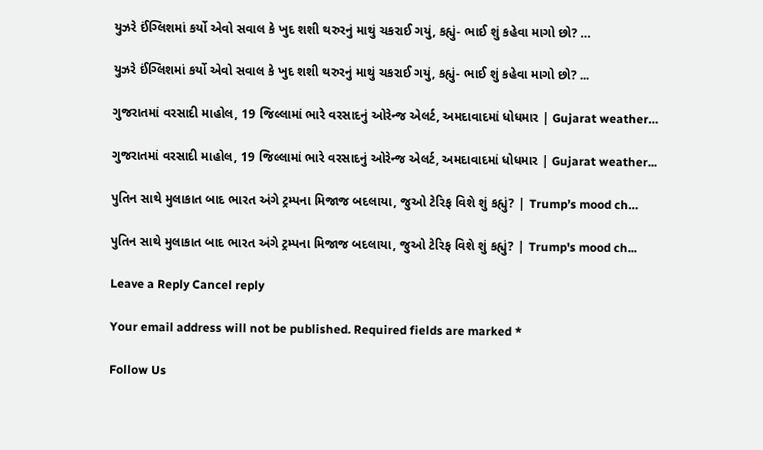યુઝરે ઈંગ્લિશમાં કર્યો એવો સવાલ કે ખુદ શશી થરુરનું માથું ચકરાઈ ગયું, કહ્યું- ભાઈ શું કહેવા માગો છો? …

યુઝરે ઈંગ્લિશમાં કર્યો એવો સવાલ કે ખુદ શશી થરુરનું માથું ચકરાઈ ગયું, કહ્યું- ભાઈ શું કહેવા માગો છો? ...

ગુજરાતમાં વરસાદી માહોલ, 19 જિલ્લામાં ભારે વરસાદનું ઓરેન્જ એલર્ટ, અમદાવાદમાં ધોધમાર | Gujarat weather…

ગુજરાતમાં વરસાદી માહોલ, 19 જિલ્લામાં ભારે વરસાદનું ઓરેન્જ એલર્ટ, અમદાવાદમાં ધોધમાર | Gujarat weather...

પુતિન સાથે મુલાકાત બાદ ભારત અંગે ટ્રમ્પના મિજાજ બદલાયા, જુઓ ટેરિફ વિશે શું કહ્યું? | Trump’s mood ch…

પુતિન સાથે મુલાકાત બાદ ભારત અંગે ટ્રમ્પના મિજાજ બદલાયા, જુઓ ટેરિફ વિશે શું કહ્યું? | Trump's mood ch...

Leave a Reply Cancel reply

Your email address will not be published. Required fields are marked *

Follow Us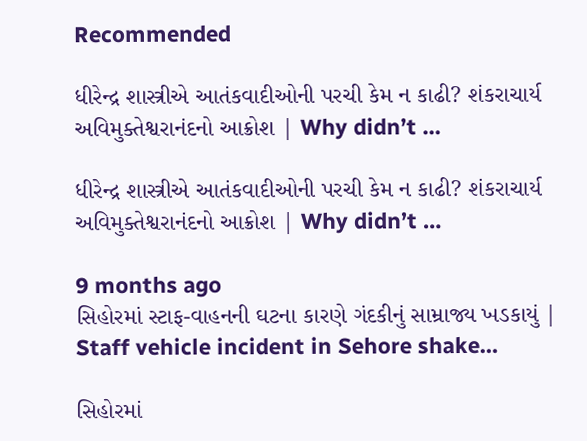Recommended

ધીરેન્દ્ર શાસ્ત્રીએ આતંકવાદીઓની પરચી કેમ ન કાઢી? શંકરાચાર્ય અવિમુક્તેશ્વરાનંદનો આક્રોશ | Why didn’t …

ધીરેન્દ્ર શાસ્ત્રીએ આતંકવાદીઓની પરચી કેમ ન કાઢી? શંકરાચાર્ય અવિમુક્તેશ્વરાનંદનો આક્રોશ | Why didn’t …

9 months ago
સિહોરમાં સ્ટાફ-વાહનની ઘટના કારણે ગંદકીનું સામ્રાજ્ય ખડકાયું | Staff vehicle incident in Sehore shake…

સિહોરમાં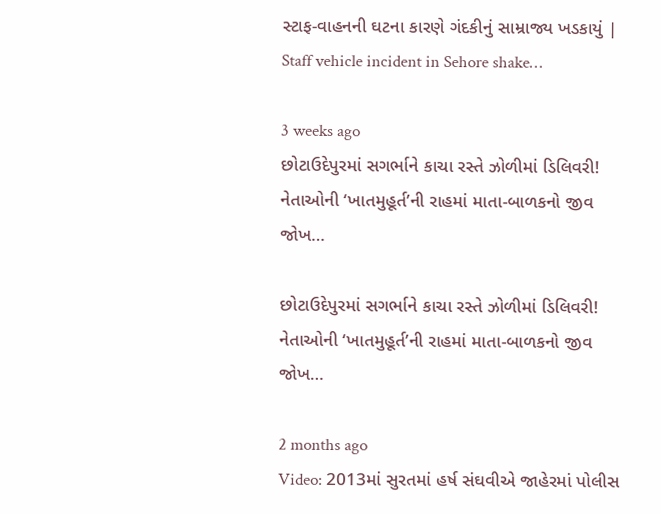સ્ટાફ-વાહનની ઘટના કારણે ગંદકીનું સામ્રાજ્ય ખડકાયું | Staff vehicle incident in Sehore shake…

3 weeks ago
છોટાઉદેપુરમાં સગર્ભાને કાચા રસ્તે ઝોળીમાં ડિલિવરી! નેતાઓની ‘ખાતમુહૂર્ત’ની રાહમાં માતા-બાળકનો જીવ જોખ…

છોટાઉદેપુરમાં સગર્ભાને કાચા રસ્તે ઝોળીમાં ડિલિવરી! નેતાઓની ‘ખાતમુહૂર્ત’ની રાહમાં માતા-બાળકનો જીવ જોખ…

2 months ago
Video: 2013માં સુરતમાં હર્ષ સંઘવીએ જાહેરમાં પોલીસ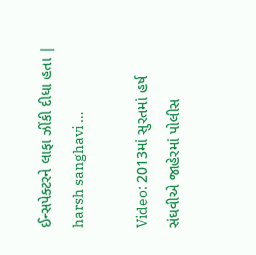ઈન્સપેક્ટરને લાફા ઝીંકી દીધા હતા | harsh sanghavi …

Video: 2013માં સુરતમાં હર્ષ સંઘવીએ જાહેરમાં પોલીસ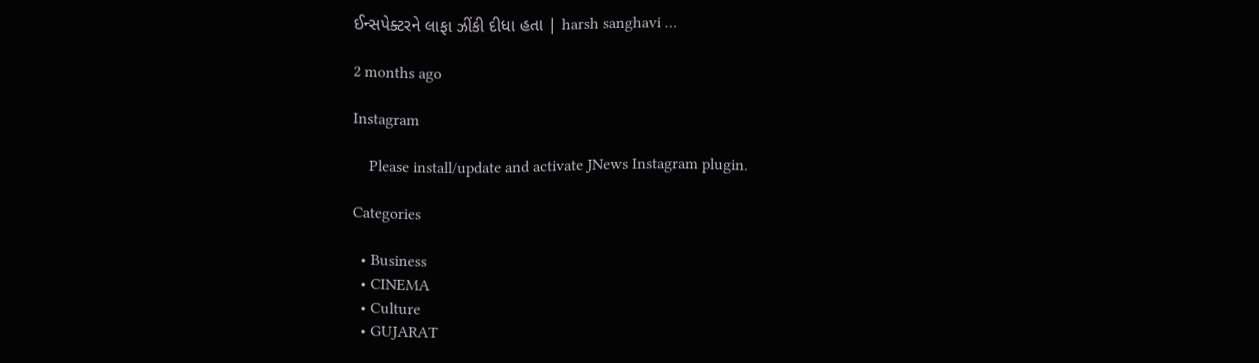ઈન્સપેક્ટરને લાફા ઝીંકી દીધા હતા | harsh sanghavi …

2 months ago

Instagram

    Please install/update and activate JNews Instagram plugin.

Categories

  • Business
  • CINEMA
  • Culture
  • GUJARAT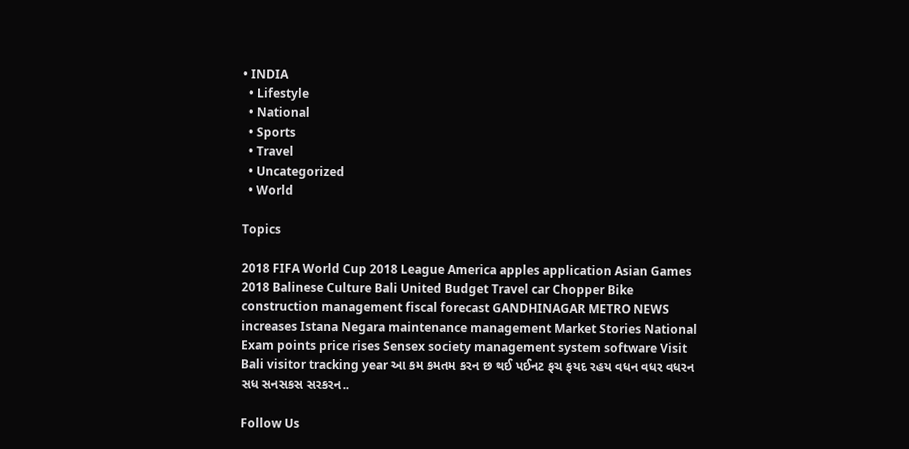• INDIA
  • Lifestyle
  • National
  • Sports
  • Travel
  • Uncategorized
  • World

Topics

2018 FIFA World Cup 2018 League America apples application Asian Games 2018 Balinese Culture Bali United Budget Travel car Chopper Bike construction management fiscal forecast GANDHINAGAR METRO NEWS increases Istana Negara maintenance management Market Stories National Exam points price rises Sensex society management system software Visit Bali visitor tracking year આ કમ કમતમ કરન છ થઈ પઈનટ ફચ ફયદ રહય વધન વધર વધરન સધ સનસકસ સરકરન..

Follow Us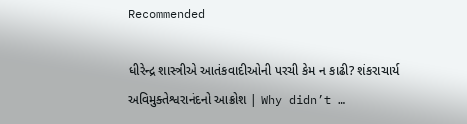Recommended

ધીરેન્દ્ર શાસ્ત્રીએ આતંકવાદીઓની પરચી કેમ ન કાઢી? શંકરાચાર્ય અવિમુક્તેશ્વરાનંદનો આક્રોશ | Why didn’t …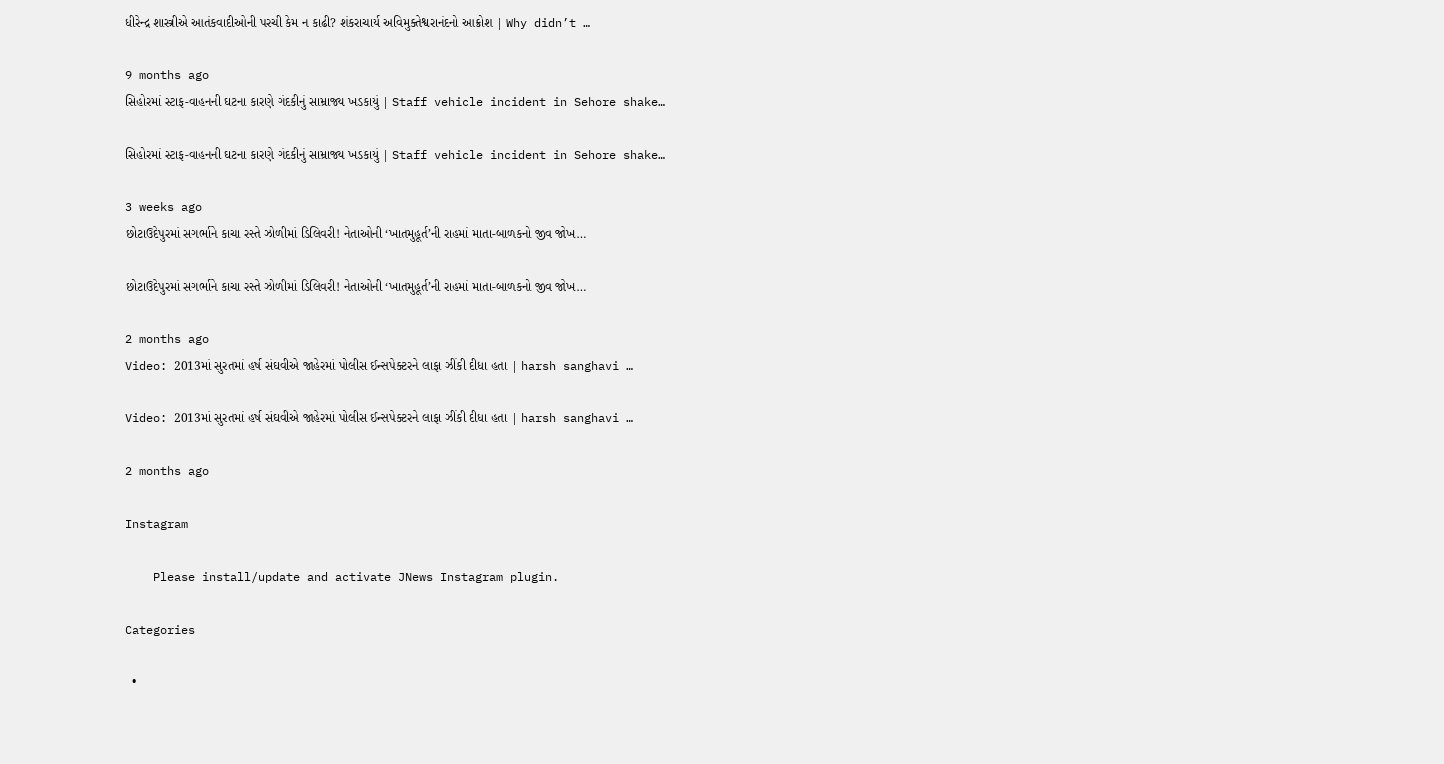ધીરેન્દ્ર શાસ્ત્રીએ આતંકવાદીઓની પરચી કેમ ન કાઢી? શંકરાચાર્ય અવિમુક્તેશ્વરાનંદનો આક્રોશ | Why didn’t …

9 months ago
સિહોરમાં સ્ટાફ-વાહનની ઘટના કારણે ગંદકીનું સામ્રાજ્ય ખડકાયું | Staff vehicle incident in Sehore shake…

સિહોરમાં સ્ટાફ-વાહનની ઘટના કારણે ગંદકીનું સામ્રાજ્ય ખડકાયું | Staff vehicle incident in Sehore shake…

3 weeks ago
છોટાઉદેપુરમાં સગર્ભાને કાચા રસ્તે ઝોળીમાં ડિલિવરી! નેતાઓની ‘ખાતમુહૂર્ત’ની રાહમાં માતા-બાળકનો જીવ જોખ…

છોટાઉદેપુરમાં સગર્ભાને કાચા રસ્તે ઝોળીમાં ડિલિવરી! નેતાઓની ‘ખાતમુહૂર્ત’ની રાહમાં માતા-બાળકનો જીવ જોખ…

2 months ago
Video: 2013માં સુરતમાં હર્ષ સંઘવીએ જાહેરમાં પોલીસ ઈન્સપેક્ટરને લાફા ઝીંકી દીધા હતા | harsh sanghavi …

Video: 2013માં સુરતમાં હર્ષ સંઘવીએ જાહેરમાં પોલીસ ઈન્સપેક્ટરને લાફા ઝીંકી દીધા હતા | harsh sanghavi …

2 months ago

Instagram

    Please install/update and activate JNews Instagram plugin.

Categories

  •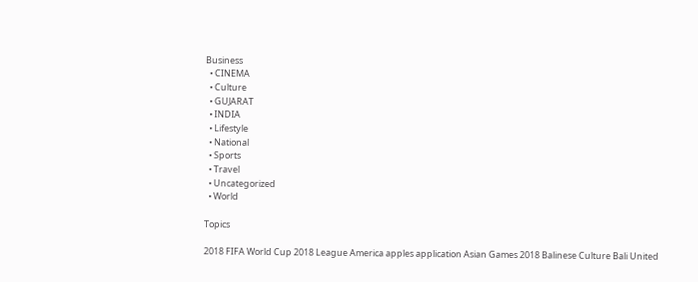Business
  • CINEMA
  • Culture
  • GUJARAT
  • INDIA
  • Lifestyle
  • National
  • Sports
  • Travel
  • Uncategorized
  • World

Topics

2018 FIFA World Cup 2018 League America apples application Asian Games 2018 Balinese Culture Bali United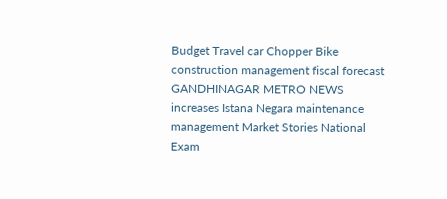Budget Travel car Chopper Bike construction management fiscal forecast GANDHINAGAR METRO NEWS increases Istana Negara maintenance management Market Stories National Exam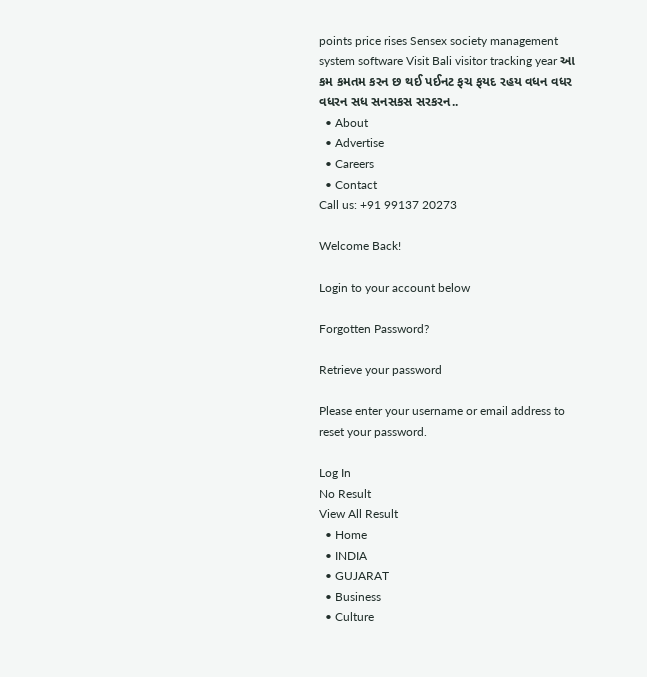points price rises Sensex society management system software Visit Bali visitor tracking year આ કમ કમતમ કરન છ થઈ પઈનટ ફચ ફયદ રહય વધન વધર વધરન સધ સનસકસ સરકરન..
  • About
  • Advertise
  • Careers
  • Contact
Call us: +91 99137 20273

Welcome Back!

Login to your account below

Forgotten Password?

Retrieve your password

Please enter your username or email address to reset your password.

Log In
No Result
View All Result
  • Home
  • INDIA
  • GUJARAT
  • Business
  • Culture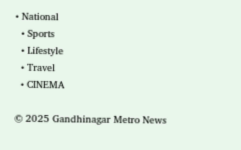• National
  • Sports
  • Lifestyle
  • Travel
  • CINEMA

© 2025 Gandhinagar Metro News